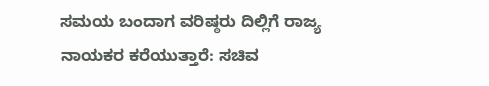ಸಮಯ ಬಂದಾಗ ವರಿಷ್ಠರು ದಿಲ್ಲಿಗೆ ರಾಜ್ಯ ನಾಯಕರ ಕರೆಯುತ್ತಾರೆ: ಸಚಿವ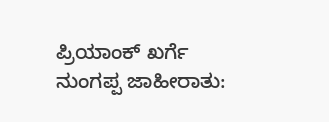ಪ್ರಿಯಾಂಕ್ ಖರ್ಗೆ
ನುಂಗಪ್ಪ ಜಾಹೀರಾತು: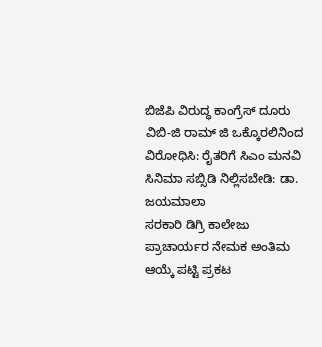ಬಿಜೆಪಿ ವಿರುದ್ಧ ಕಾಂಗ್ರೆಸ್ ದೂರು
ವಿಬಿ-ಜಿ ರಾಮ್ ಜಿ ಒಕ್ಕೊರಲಿನಿಂದ ವಿರೋಧಿಸಿ: ರೈತರಿಗೆ ಸಿಎಂ ಮನವಿ
ಸಿನಿಮಾ ಸಬ್ಸಿಡಿ ನಿಲ್ಲಿಸಬೇಡಿ: ಡಾ. ಜಯಮಾಲಾ
ಸರಕಾರಿ ಡಿಗ್ರಿ ಕಾಲೇಜು ಪ್ರಾಚಾರ್ಯರ ನೇಮಕ ಅಂತಿಮ ಆಯ್ಕೆ ಪಟ್ಟಿ ಪ್ರಕಟ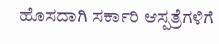ಹೊಸದಾಗಿ ಸರ್ಕಾರಿ ಆಸ್ಪತ್ರೆಗಳಿಗೆ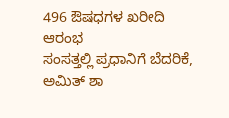496 ಔಷಧಗಳ ಖರೀದಿ ಆರಂಭ
ಸಂಸತ್ತಲ್ಲಿ ಪ್ರಧಾನಿಗೆ ಬೆದರಿಕೆ, ಅಮಿತ್ ಶಾ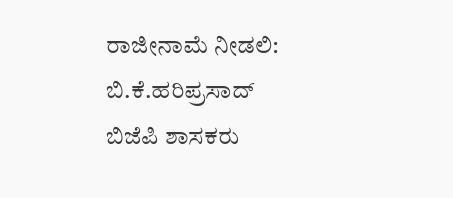ರಾಜೀನಾಮೆ ನೀಡಲಿ: ಬಿ.ಕೆ.ಹರಿಪ್ರಸಾದ್
ಬಿಜೆಪಿ ಶಾಸಕರು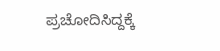ಪ್ರಚೋದಿಸಿದ್ದಕ್ಕೆ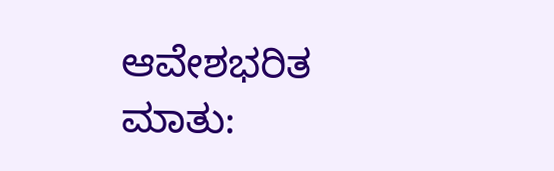ಆವೇಶಭರಿತ ಮಾತು: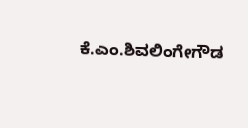ಕೆ.ಎಂ.ಶಿವಲಿಂಗೇಗೌಡ